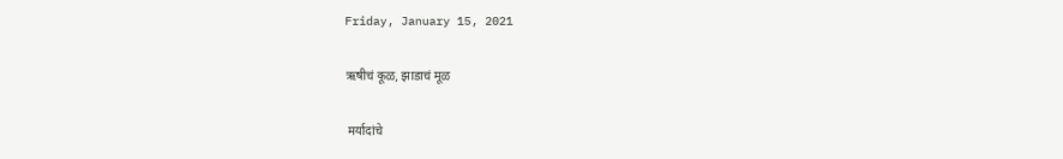Friday, January 15, 2021

ऋषीचं कूळ, झाडाचं मूळ

 मर्यादांचे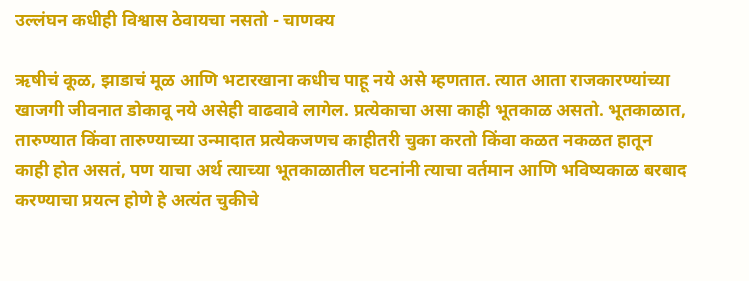उल्लंघन कधीही विश्वास ठेवायचा नसतो - चाणक्य

ऋषीचं कूळ, झाडाचं मूळ आणि भटारखाना कधीच पाहू नये असे म्हणतात. त्यात आता राजकारण्यांच्या खाजगी जीवनात डोकावू नये असेही वाढवावे लागेल. प्रत्येकाचा असा काही भूतकाळ असतो. भूतकाळात, तारुण्यात किंवा तारुण्याच्या उन्मादात प्रत्येकजणच काहीतरी चुका करतो किंवा कळत नकळत हातून काही होत असतं, पण याचा अर्थ त्याच्या भूतकाळातील घटनांनी त्याचा वर्तमान आणि भविष्यकाळ बरबाद करण्याचा प्रयत्न होणे हे अत्यंत चुकीचे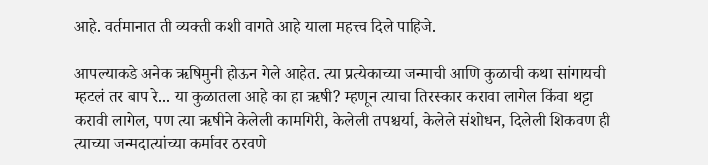आहे. वर्तमानात ती व्यक्ती कशी वागते आहे याला महत्त्व दिले पाहिजे.

आपल्याकडे अनेक ऋषिमुनी होऊन गेले आहेत. त्या प्रत्येकाच्या जन्माची आणि कुळाची कथा सांगायची म्हटलं तर बाप रे... या कुळातला आहे का हा ऋषी? म्हणून त्याचा तिरस्कार करावा लागेल किंवा थट्टा करावी लागेल, पण त्या ऋषीने केलेली कामगिरी, केलेली तपश्चर्या, केलेले संशोधन, दिलेली शिकवण ही त्याच्या जन्मदात्यांच्या कर्मावर ठरवणे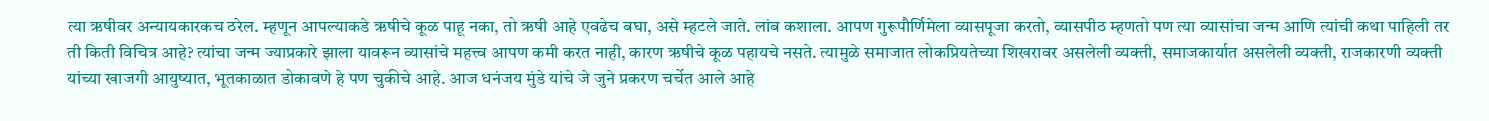त्या ऋषीवर अन्यायकारकच ठरेल. म्हणून आपल्याकडे ऋषीचे कूळ पाहू नका, तो ऋषी आहे एवढेच बघा, असे म्हटले जाते. लांब कशाला. आपण गुरूपौर्णिमेला व्यासपूजा करतो, व्यासपीठ म्हणतो पण त्या व्यासांचा जन्म आणि त्यांची कथा पाहिली तर ती किती विचित्र आहे? त्यांचा जन्म ज्याप्रकारे झाला यावरून व्यासांचे महत्त्व आपण कमी करत नाही, कारण ऋषीचे कूळ पहायचे नसते. त्यामुळे समाजात लोकप्रियतेच्या शिखरावर असलेली व्यक्ती, समाजकार्यात असलेली व्यक्ती, राजकारणी व्यक्ती यांच्या खाजगी आयुष्यात, भूतकाळात डोकावणे हे पण चुकीचे आहे. आज धनंजय मुंडे यांचे जे जुने प्रकरण चर्चेत आले आहे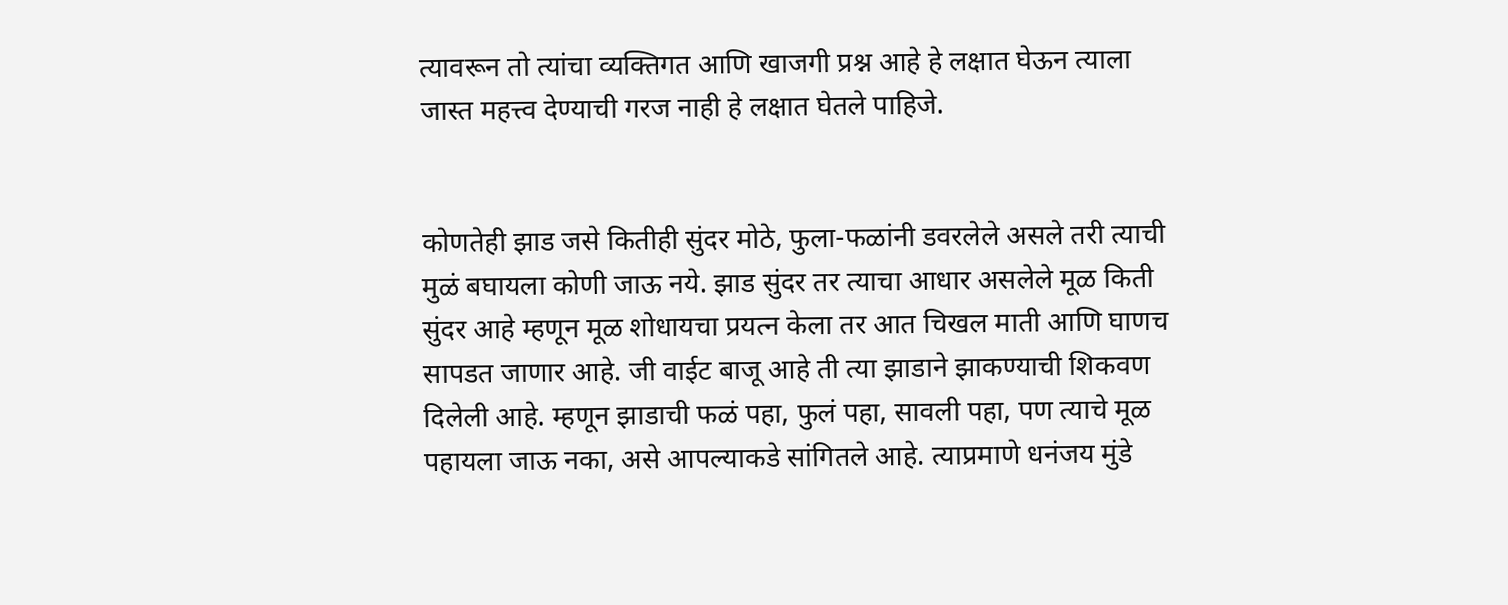त्यावरून तो त्यांचा व्यक्तिगत आणि खाजगी प्रश्न आहे हे लक्षात घेऊन त्याला जास्त महत्त्व देण्याची गरज नाही हे लक्षात घेतले पाहिजे.


कोणतेही झाड जसे कितीही सुंदर मोठे, फुला-फळांनी डवरलेले असले तरी त्याची मुळं बघायला कोणी जाऊ नये. झाड सुंदर तर त्याचा आधार असलेले मूळ किती सुंदर आहे म्हणून मूळ शोधायचा प्रयत्न केला तर आत चिखल माती आणि घाणच सापडत जाणार आहे. जी वाईट बाजू आहे ती त्या झाडाने झाकण्याची शिकवण दिलेली आहे. म्हणून झाडाची फळं पहा, फुलं पहा, सावली पहा, पण त्याचे मूळ पहायला जाऊ नका, असे आपल्याकडे सांगितले आहे. त्याप्रमाणे धनंजय मुंडे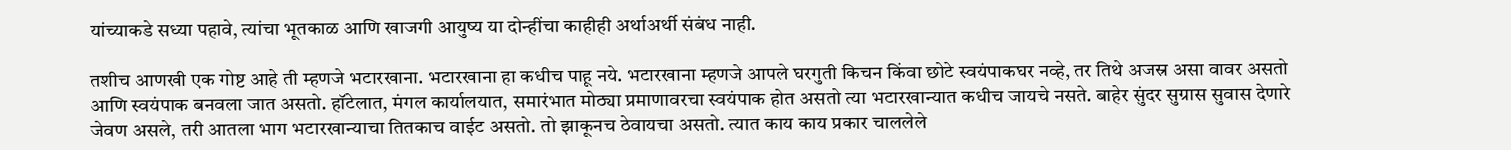यांच्याकडे सध्या पहावे, त्यांचा भूतकाळ आणि खाजगी आयुष्य या दोन्हींचा काहीही अर्थाअर्थी संबंध नाही.

तशीच आणखी एक गोष्ट आहे ती म्हणजे भटारखाना. भटारखाना हा कधीच पाहू नये. भटारखाना म्हणजे आपले घरगुती किचन किंवा छोटे स्वयंपाकघर नव्हे, तर तिथे अजस्र असा वावर असतो आणि स्वयंपाक बनवला जात असतो. हॉटेलात, मंगल कार्यालयात, समारंभात मोठ्या प्रमाणावरचा स्वयंपाक होत असतो त्या भटारखान्यात कधीच जायचे नसते. बाहेर सुंदर सुग्रास सुवास देणारे जेवण असले, तरी आतला भाग भटारखान्याचा तितकाच वाईट असतो. तो झाकूनच ठेवायचा असतो. त्यात काय काय प्रकार चाललेले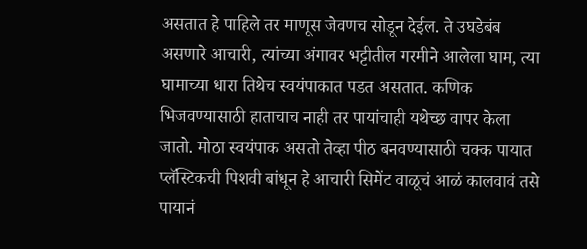असतात हे पाहिले तर माणूस जेवणच सोडून देईल. ते उघडेबंब असणारे आचारी, त्यांच्या अंगावर भट्टीतील गरमीने आलेला घाम, त्या घामाच्या धारा तिथेच स्वयंपाकात पडत असतात. कणिक भिजवण्यासाठी हाताचाच नाही तर पायांचाही यथेच्छ वापर केला जातो. मोठा स्वयंपाक असतो तेव्हा पीठ बनवण्यासाठी चक्क पायात प्लॅस्टिकची पिशवी बांधून हे आचारी सिमेंट वाळूचं आळं कालवावं तसे पायानं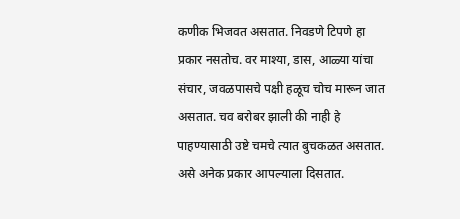कणीक भिजवत असतात. निवडणे टिपणे हा प्रकार नसतोच. वर माश्या, डास, आळ्या यांचा संचार, जवळपासचे पक्षी हळूच चोच मारून जात असतात. चव बरोबर झाली की नाही हे पाहण्यासाठी उष्टे चमचे त्यात बुचकळत असतात. असे अनेक प्रकार आपल्याला दिसतात.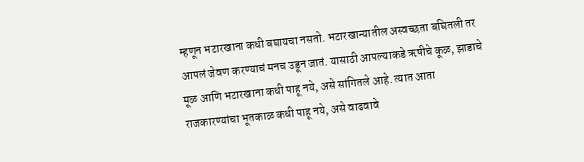म्हणून भटारखाना कधी बघायचा नसतो. भटारखान्यातील अस्वच्छता बघितली तर आपलं जेवण करण्याचं मनच उडून जातं. यासाठी आपल्याकडे ऋषीचे कूळ, झाडाचे मूळ आणि भटारखाना कधी पाहू नये, असे सांगितले आहे. त्यात आता राजकारण्यांचा भूतकाळ कधी पाहू नये, असे वाढवावे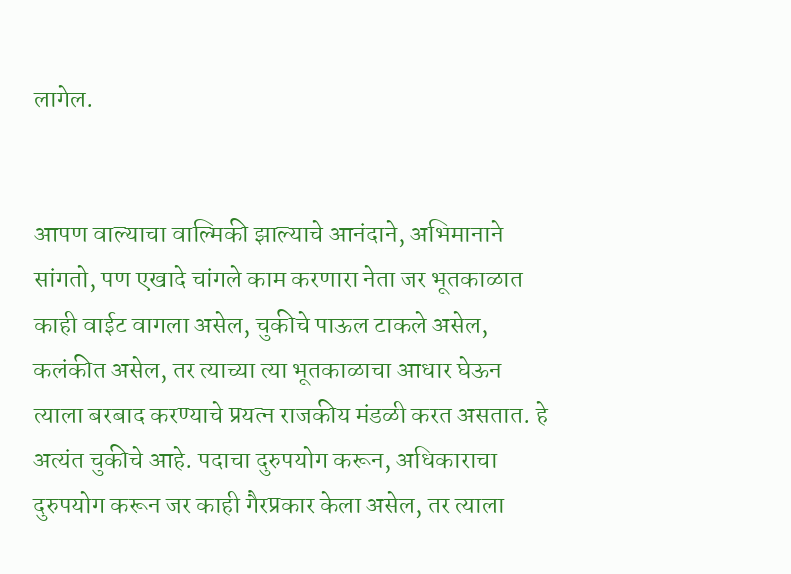लागेल.


आपण वाल्याचा वाल्मिकी झाल्याचे आनंदाने, अभिमानाने सांगतो, पण एखादे चांगले काम करणारा नेता जर भूतकाळात काही वाईट वागला असेल, चुकीचे पाऊल टाकले असेल, कलंकीत असेल, तर त्याच्या त्या भूतकाळाचा आधार घेऊन त्याला बरबाद करण्याचे प्रयत्न राजकीय मंडळी करत असतात. हे अत्यंत चुकीचे आहे. पदाचा दुरुपयोग करून, अधिकाराचा दुरुपयोग करून जर काही गैरप्रकार केला असेल, तर त्याला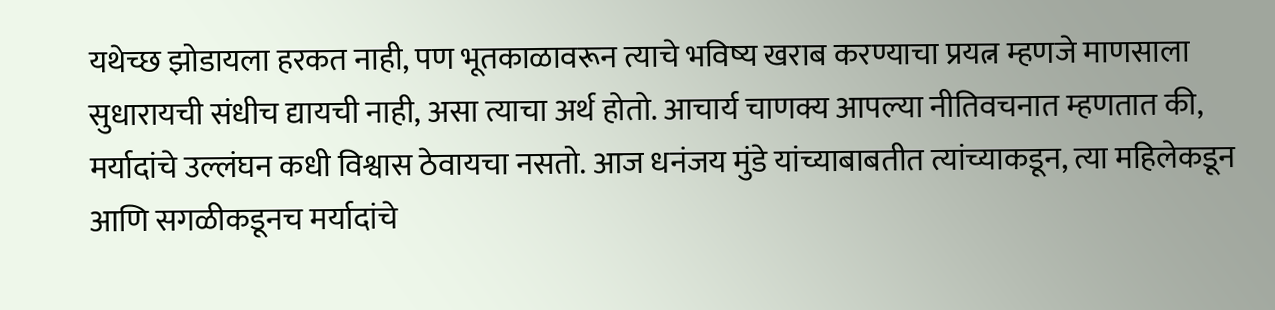यथेच्छ झोडायला हरकत नाही, पण भूतकाळावरून त्याचे भविष्य खराब करण्याचा प्रयत्न म्हणजे माणसाला सुधारायची संधीच द्यायची नाही, असा त्याचा अर्थ होतो. आचार्य चाणक्य आपल्या नीतिवचनात म्हणतात की, मर्यादांचे उल्लंघन कधी विश्वास ठेवायचा नसतो. आज धनंजय मुंडे यांच्याबाबतीत त्यांच्याकडून, त्या महिलेकडून आणि सगळीकडूनच मर्यादांचे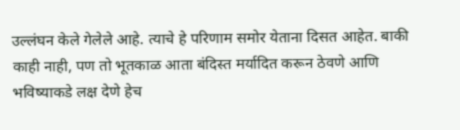उल्लंघन केले गेलेले आहे. त्याचे हे परिणाम समोर येताना दिसत आहेत. बाकी काही नाही, पण तो भूतकाळ आता बंदिस्त मर्यादित करून ठेवणे आणि भविष्याकडे लक्ष देणे हेच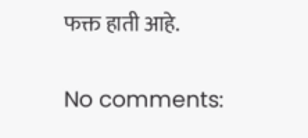फक्त हाती आहे.

No comments: